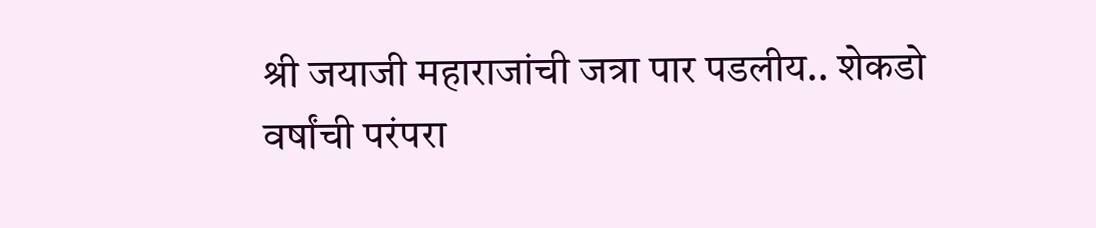श्री जयाजी महाराजांची जत्रा पार पडलीय.. शेकडो वर्षांची परंपरा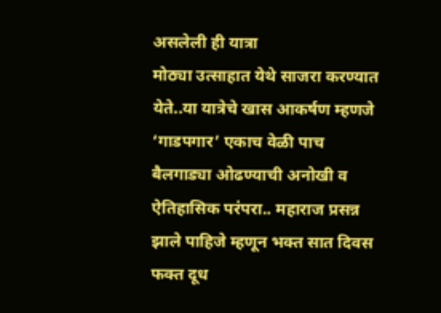असलेली ही यात्रा
मोठ्या उत्साहात येथे साजरा करण्यात येते..या यात्रेचे खास आकर्षण म्हणजे ‘गाडपगार’ एकाच वेळी पाच
बैलगाड्या ओढण्याची अनोखी व ऐतिहासिक परंपरा.. महाराज प्रसन्न झाले पाहिजे म्हणून भक्त सात दिवस फक्त दूध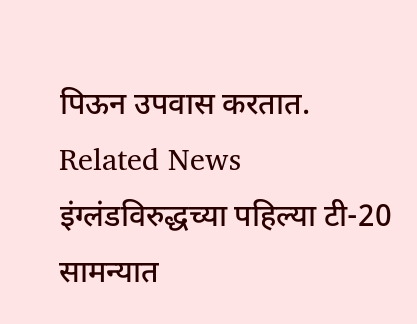पिऊन उपवास करतात.
Related News
इंग्लंडविरुद्धच्या पहिल्या टी-20 सामन्यात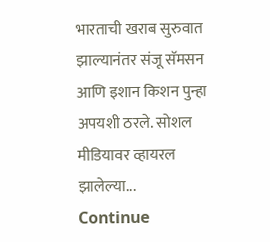भारताची खराब सुरुवात झाल्यानंतर संजू सॅमसन आणि इशान किशन पुन्हा अपयशी ठरले. सोशल मीडियावर व्हायरल झालेल्या...
Continue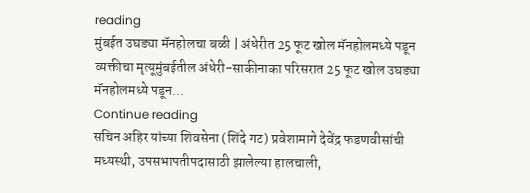reading
मुंबईत उघड्या मॅनहोलचा बळी | अंधेरीत 25 फूट खोल मॅनहोलमध्ये पडून व्यक्तीचा मृत्यूमुंबईतील अंधेरी-साकीनाका परिसरात 25 फूट खोल उघड्या मॅनहोलमध्ये पडून...
Continue reading
सचिन अहिर यांच्या शिवसेना (शिंदे गट) प्रवेशामागे देवेंद्र फडणवीसांची मध्यस्थी, उपसभापतीपदासाठी झालेल्या हालचाली,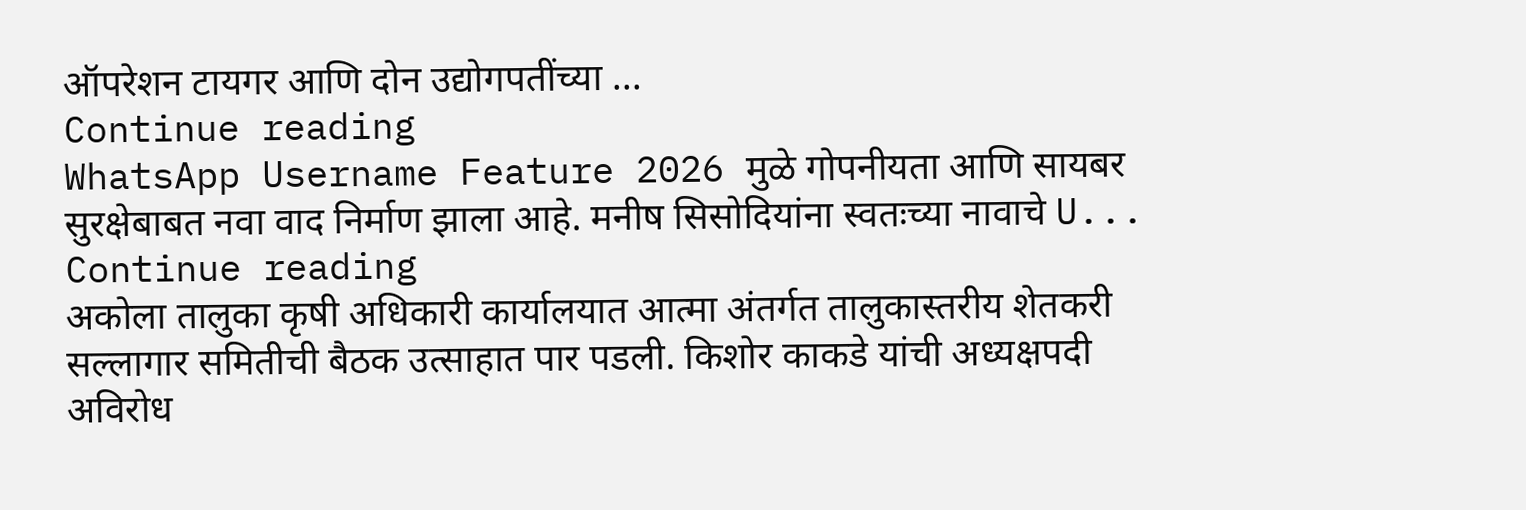ऑपरेशन टायगर आणि दोन उद्योगपतींच्या ...
Continue reading
WhatsApp Username Feature 2026 मुळे गोपनीयता आणि सायबर सुरक्षेबाबत नवा वाद निर्माण झाला आहे. मनीष सिसोदियांना स्वतःच्या नावाचे U...
Continue reading
अकोला तालुका कृषी अधिकारी कार्यालयात आत्मा अंतर्गत तालुकास्तरीय शेतकरी सल्लागार समितीची बैठक उत्साहात पार पडली. किशोर काकडे यांची अध्यक्षपदी अविरोध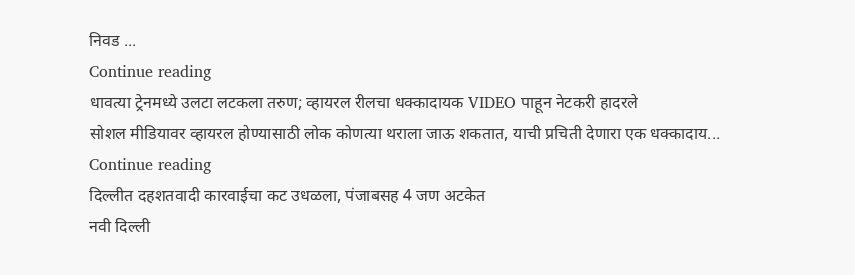निवड ...
Continue reading
धावत्या ट्रेनमध्ये उलटा लटकला तरुण; व्हायरल रीलचा धक्कादायक VIDEO पाहून नेटकरी हादरले
सोशल मीडियावर व्हायरल होण्यासाठी लोक कोणत्या थराला जाऊ शकतात, याची प्रचिती देणारा एक धक्कादाय...
Continue reading
दिल्लीत दहशतवादी कारवाईचा कट उधळला, पंजाबसह 4 जण अटकेत
नवी दिल्ली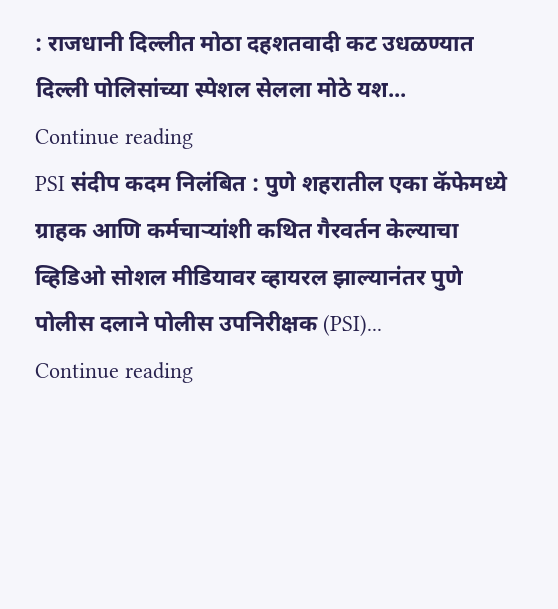: राजधानी दिल्लीत मोठा दहशतवादी कट उधळण्यात दिल्ली पोलिसांच्या स्पेशल सेलला मोठे यश...
Continue reading
PSI संदीप कदम निलंबित : पुणे शहरातील एका कॅफेमध्ये ग्राहक आणि कर्मचाऱ्यांशी कथित गैरवर्तन केल्याचा व्हिडिओ सोशल मीडियावर व्हायरल झाल्यानंतर पुणे पोलीस दलाने पोलीस उपनिरीक्षक (PSI)...
Continue reading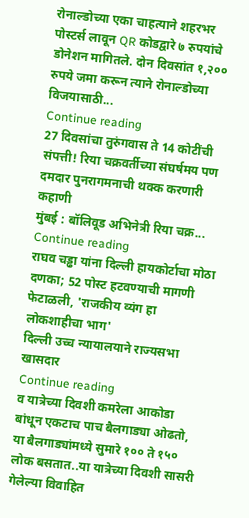रोनाल्डोच्या एका चाहत्याने शहरभर पोस्टर्स लावून QR कोडद्वारे ७ रुपयांचे डोनेशन मागितले. दोन दिवसांत १,२०० रुपये जमा करून त्याने रोनाल्डोच्या विजयासाठी...
Continue reading
27 दिवसांचा तुरुंगवास ते 14 कोटींची संपत्ती! रिया चक्रवर्तीच्या संघर्षमय पण दमदार पुनरागमनाची थक्क करणारी कहाणी
मुंबई : बॉलिवूड अभिनेत्री रिया चक्र...
Continue reading
राघव चड्ढा यांना दिल्ली हायकोर्टाचा मोठा दणका; 52 पोस्ट हटवण्याची मागणी फेटाळली, 'राजकीय व्यंग हा लोकशाहीचा भाग'
दिल्ली उच्च न्यायालयाने राज्यसभा खासदार
Continue reading
व यात्रेच्या दिवशी कमरेला आकोडा बांधून एकटाच पाच बैलगाड्या ओढतो,
या बैलगाड्यांमध्ये सुमारे १०० ते १५० लोक बसतात..या यात्रेच्या दिवशी सासरी गेलेल्या विवाहित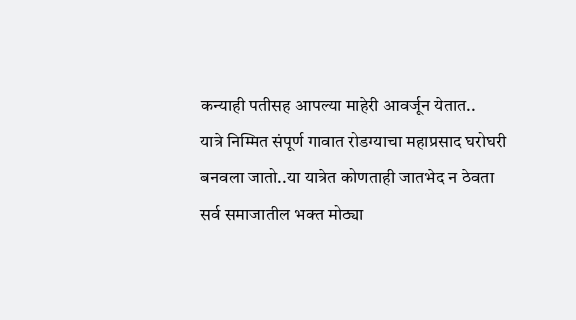कन्याही पतीसह आपल्या माहेरी आवर्जून येतात..
यात्रे निम्मित संपूर्ण गावात रोडग्याचा महाप्रसाद घरोघरी बनवला जातो..या यात्रेत कोणताही जातभेद न ठेवता
सर्व समाजातील भक्त मोठ्या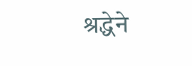श्रद्धेने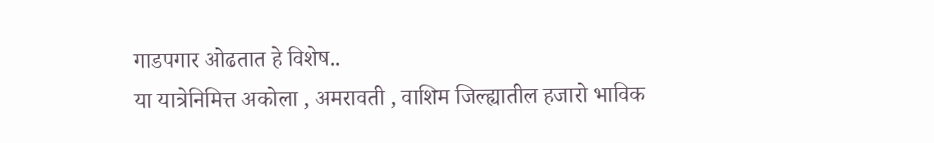गाडपगार ओढतात हे विशेष..
या यात्रेनिमित्त अकोला , अमरावती , वाशिम जिल्ह्यातील हजारो भाविक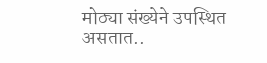मोठ्या संख्येने उपस्थित असतात..